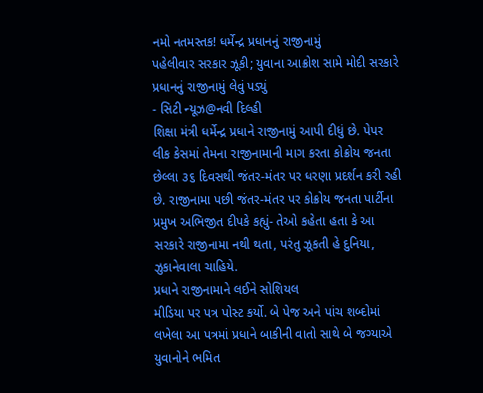નમો નતમસ્તક! ધર્મેન્દ્ર પ્રધાનનું રાજીનામું
પહેલીવાર સરકાર ઝૂકી; યુવાના આક્રોશ સામે મોદી સરકારે પ્રધાનનું રાજીનામું લેવું પડ્યું
- સિટી ન્યૂઝ@નવી દિલ્હી
શિક્ષા મંત્રી ધર્મેન્દ્ર પ્રધાને રાજીનામું આપી દીધું છે. પેપર લીક કેસમાં તેમના રાજીનામાની માગ કરતા કોક્રોય જનતા છેલ્લા ૩૬ દિવસથી જંતર-મંતર પર ધરણા પ્રદર્શન કરી રહી છે. રાજીનામા પછી જંતર-મંતર પર કોક્રોય જનતા પાર્ટીના પ્રમુખ અભિજીત દીપકે કહ્યું- તેઓ કહેતા હતા કે આ સરકારે રાજીનામા નથી થતા, પરંતુ ઝૂકતી હે દુનિયા, ઝુકાનેવાલા ચાહિયે.
પ્રધાને રાજીનામાને લઈને સોશિયલ
મીડિયા પર પત્ર પોસ્ટ કર્યો. બે પેજ અને પાંચ શબ્દોમાં લખેલા આ પત્રમાં પ્રધાને બાકીની વાતો સાથે બે જગ્યાએ યુવાનોને ભમિત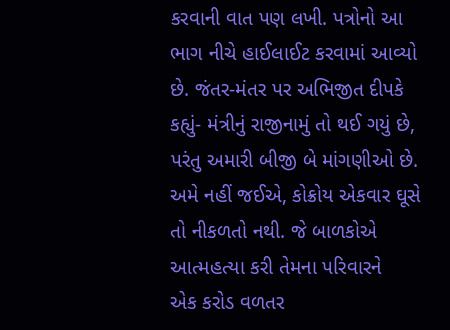કરવાની વાત પણ લખી. પત્રોનો આ ભાગ નીચે હાઈલાઈટ કરવામાં આવ્યો છે. જંતર-મંતર પર અભિજીત દીપકે કહ્યું- મંત્રીનું રાજીનામું તો થઈ ગયું છે, પરંતુ અમારી બીજી બે માંગણીઓ છે. અમે નહીં જઈએ, કોક્રોય એકવાર ઘૂસે તો નીકળતો નથી. જે બાળકોએ આત્મહત્યા કરી તેમના પરિવારને
એક કરોડ વળતર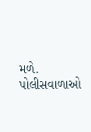મળે. પોલીસવાળાઓ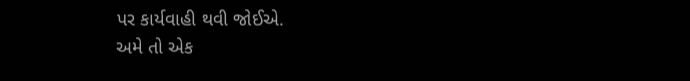પર કાર્યવાહી થવી જોઈએ.
અમે તો એક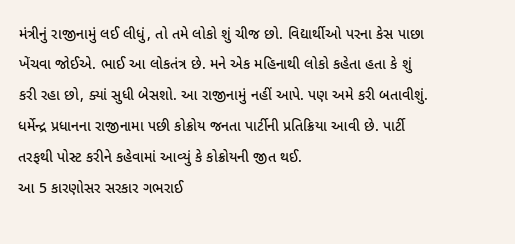મંત્રીનું રાજીનામું લઈ લીધું, તો તમે લોકો શું ચીજ છો. વિદ્યાર્થીઓ પરના કેસ પાછા ખેંચવા જોઈએ. ભાઈ આ લોકતંત્ર છે. મને એક મહિનાથી લોકો કહેતા હતા કે શું કરી રહા છો, ક્યાં સુધી બેસશો. આ રાજીનામું નહીં આપે. પણ અમે કરી બતાવીશું.
ધર્મેન્દ્ર પ્રધાનના રાજીનામા પછી કોક્રોય જનતા પાર્ટીની પ્રતિક્રિયા આવી છે. પાર્ટી તરફથી પોસ્ટ કરીને કહેવામાં આવ્યું કે કોક્રોયની જીત થઈ.
આ 5 કારણોસર સરકાર ગભરાઈ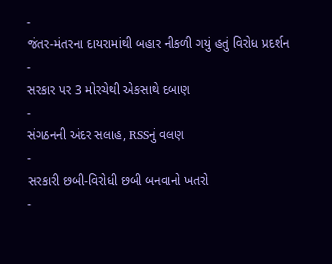-
જંતર-મંતરના દાયરામાંથી બહાર નીકળી ગયું હતું વિરોધ પ્રદર્શન
-
સરકાર પર 3 મોરચેથી એકસાથે દબાણ
-
સંગઠનની અંદર સલાહ, RSSનું વલણ
-
સરકારી છબી-વિરોધી છબી બનવાનો ખતરો
-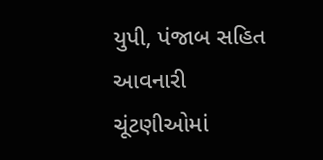યુપી, પંજાબ સહિત આવનારી ચૂંટણીઓમાં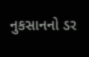નુકસાનનો ડર